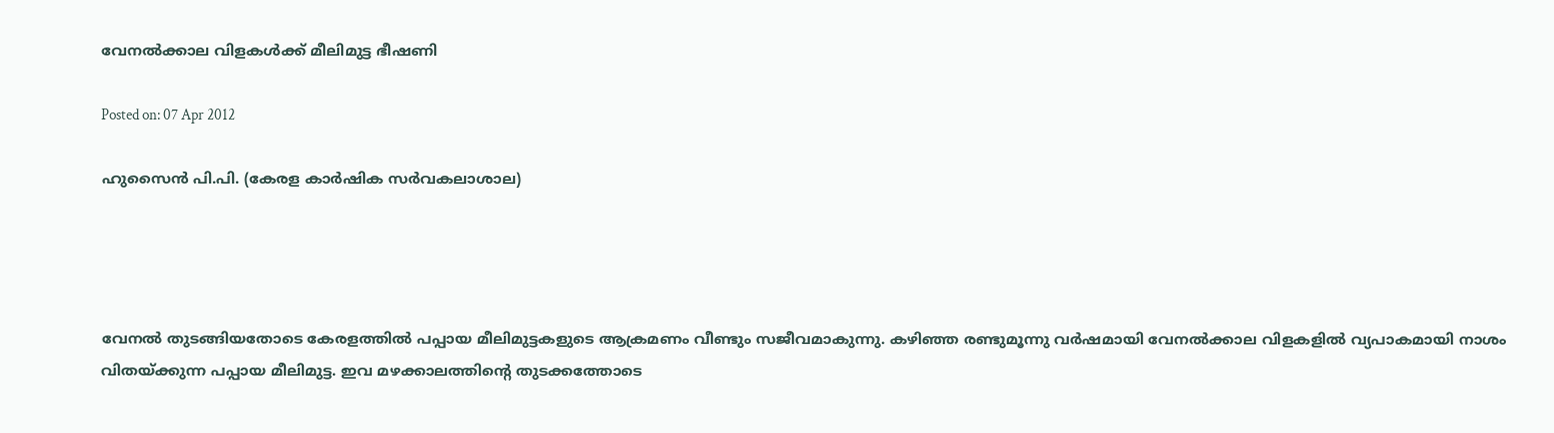വേനല്‍ക്കാല വിളകള്‍ക്ക് മീലിമുട്ട ഭീഷണി

Posted on: 07 Apr 2012

ഹുസൈന്‍ പി.പി. (കേരള കാര്‍ഷിക സര്‍വകലാശാല)




വേനല്‍ തുടങ്ങിയതോടെ കേരളത്തില്‍ പപ്പായ മീലിമുട്ടകളുടെ ആക്രമണം വീണ്ടും സജീവമാകുന്നു. കഴിഞ്ഞ രണ്ടുമൂന്നു വര്‍ഷമായി വേനല്‍ക്കാല വിളകളില്‍ വ്യപാകമായി നാശം വിതയ്ക്കുന്ന പപ്പായ മീലിമുട്ട. ഇവ മഴക്കാലത്തിന്റെ തുടക്കത്തോടെ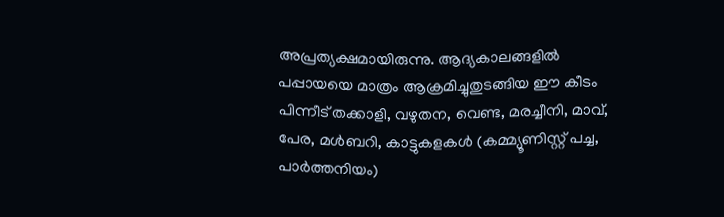അപ്രത്യക്ഷമായിരുന്നു. ആദ്യകാലങ്ങളില്‍ പപ്പായയെ മാത്രം ആക്രമിച്ചുതുടങ്ങിയ ഈ കീടം പിന്നീട് തക്കാളി, വഴുതന, വെണ്ട, മരച്ചീനി, മാവ്, പേര, മള്‍ബറി, കാട്ടുകളകള്‍ (കമ്മ്യൂണിസ്റ്റ് പച്ച, പാര്‍ത്തനിയം)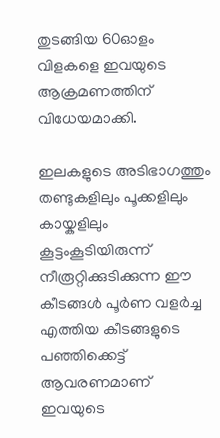തുടങ്ങിയ 60ഓളം വിളകളെ ഇവയുടെ ആക്രമണത്തിന് വിധേയമാക്കി.

ഇലകളുടെ അടിഭാഗത്തും തണ്ടുകളിലും പൂക്കളിലും കായ്കളിലും കൂട്ടംകൂടിയിരുന്ന് നീരൂറ്റിക്കുടിക്കുന്ന ഈ കീടങ്ങള്‍ പൂര്‍ണ വളര്‍ച്ച എത്തിയ കീടങ്ങളുടെ പഞ്ഞിക്കെട്ട് ആവരണമാണ് ഇവയുടെ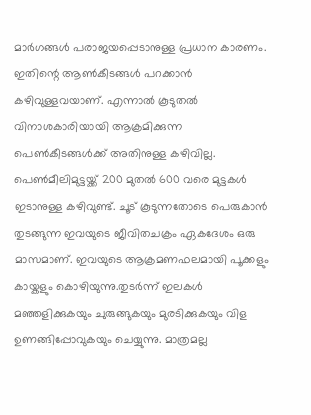മാര്‍ഗങ്ങള്‍ പരാജയപ്പെടാനുള്ള പ്രധാന കാരണം. ഇതിന്റെ ആണ്‍കീടങ്ങള്‍ പറക്കാന്‍ കഴിവുള്ളവയാണ്. എന്നാല്‍ കൂടുതല്‍ വിനാശകാരിയായി ആക്രമിക്കുന്ന പെണ്‍കീടങ്ങള്‍ക്ക് അതിനുള്ള കഴിവില്ല. പെണ്‍മീലിമുട്ടയ്ക്ക് 200 മുതല്‍ 600 വരെ മുട്ടകള്‍ ഇടാനുള്ള കഴിവുണ്ട്. ചൂട് കൂടുന്നതോടെ പെരുകാന്‍ തുടങ്ങുന്ന ഇവയുടെ ജീവിതചക്രം ഏകദേശം ഒരു മാസമാണ്. ഇവയുടെ ആക്രമണഫലമായി പൂക്കളും കായ്കളും കൊഴിയുന്നു.തുടര്‍ന്ന് ഇലകള്‍ മഞ്ഞളിക്കുകയും ചുരുങ്ങുകയും മുരടിക്കുകയും വിള ഉണങ്ങിപ്പോവുകയും ചെയ്യുന്നു. മാത്രമല്ല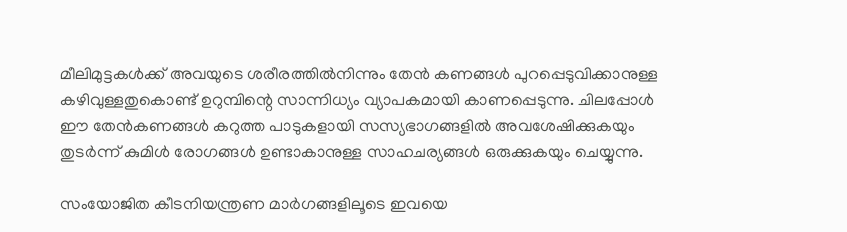മീലിമുട്ടകള്‍ക്ക് അവയുടെ ശരീരത്തില്‍നിന്നും തേന്‍ കണങ്ങള്‍ പുറപ്പെടുവിക്കാനുള്ള കഴിവുള്ളതുകൊണ്ട് ഉറുമ്പിന്റെ സാന്നിധ്യം വ്യാപകമായി കാണപ്പെടുന്നു. ചിലപ്പോള്‍ ഈ തേന്‍കണങ്ങള്‍ കറുത്ത പാടുകളായി സസ്യഭാഗങ്ങളില്‍ അവശേഷിക്കുകയും തുടര്‍ന്ന് കുമിള്‍ രോഗങ്ങള്‍ ഉണ്ടാകാനുള്ള സാഹചര്യങ്ങള്‍ ഒരുക്കുകയും ചെയ്യുന്നു.

സംയോജിത കീടനിയന്ത്രണ മാര്‍ഗങ്ങളിലൂടെ ഇവയെ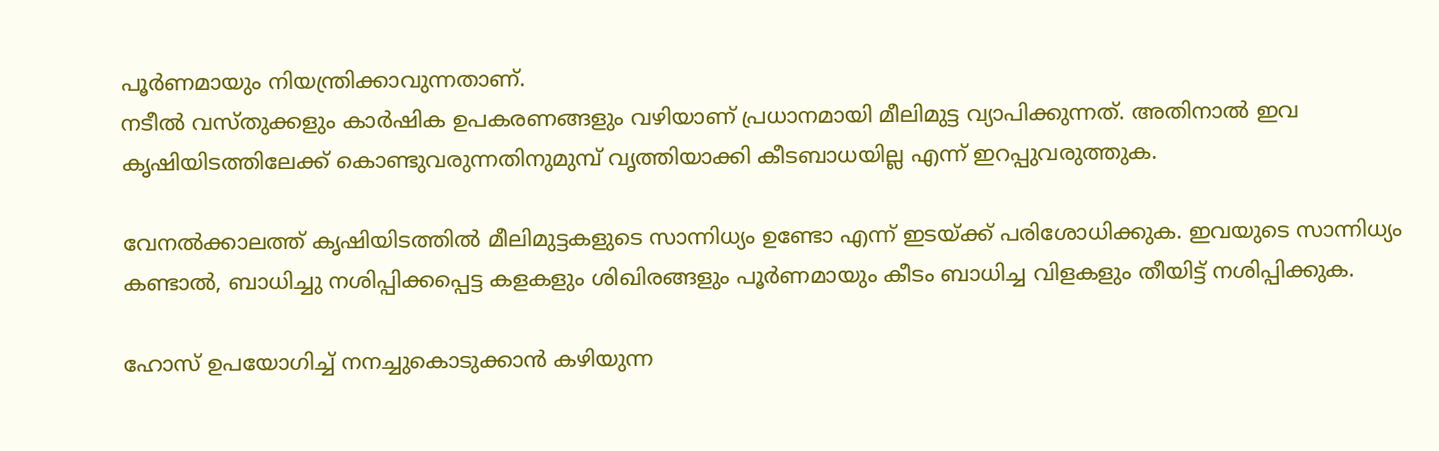പൂര്‍ണമായും നിയന്ത്രിക്കാവുന്നതാണ്.
നടീല്‍ വസ്തുക്കളും കാര്‍ഷിക ഉപകരണങ്ങളും വഴിയാണ് പ്രധാനമായി മീലിമുട്ട വ്യാപിക്കുന്നത്. അതിനാല്‍ ഇവ കൃഷിയിടത്തിലേക്ക് കൊണ്ടുവരുന്നതിനുമുമ്പ് വൃത്തിയാക്കി കീടബാധയില്ല എന്ന് ഇറപ്പുവരുത്തുക.

വേനല്‍ക്കാലത്ത് കൃഷിയിടത്തില്‍ മീലിമുട്ടകളുടെ സാന്നിധ്യം ഉണ്ടോ എന്ന് ഇടയ്ക്ക് പരിശോധിക്കുക. ഇവയുടെ സാന്നിധ്യം കണ്ടാല്‍, ബാധിച്ചു നശിപ്പിക്കപ്പെട്ട കളകളും ശിഖിരങ്ങളും പൂര്‍ണമായും കീടം ബാധിച്ച വിളകളും തീയിട്ട് നശിപ്പിക്കുക.

ഹോസ് ഉപയോഗിച്ച് നനച്ചുകൊടുക്കാന്‍ കഴിയുന്ന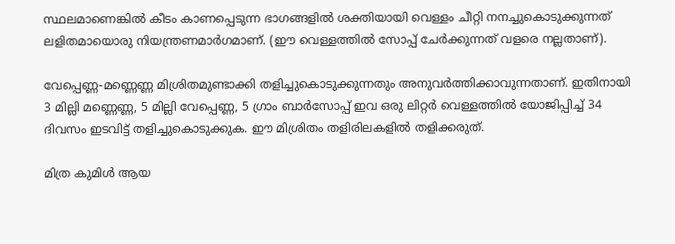സ്ഥലമാണെങ്കില്‍ കീടം കാണപ്പെടുന്ന ഭാഗങ്ങളില്‍ ശക്തിയായി വെള്ളം ചീറ്റി നനച്ചുകൊടുക്കുന്നത് ലളിതമായൊരു നിയന്ത്രണമാര്‍ഗമാണ്. (ഈ വെള്ളത്തില്‍ സോപ്പ് ചേര്‍ക്കുന്നത് വളരെ നല്ലതാണ്).

വേപ്പെണ്ണ-മണ്ണെണ്ണ മിശ്രിതമുണ്ടാക്കി തളിച്ചുകൊടുക്കുന്നതും അനുവര്‍ത്തിക്കാവുന്നതാണ്. ഇതിനായി 3 മില്ലി മണ്ണെണ്ണ, 5 മില്ലി വേപ്പെണ്ണ, 5 ഗ്രാം ബാര്‍സോപ്പ് ഇവ ഒരു ലിറ്റര്‍ വെള്ളത്തില്‍ യോജിപ്പിച്ച് 34 ദിവസം ഇടവിട്ട് തളിച്ചുകൊടുക്കുക. ഈ മിശ്രിതം തളിരിലകളില്‍ തളിക്കരുത്.

മിത്ര കുമിള്‍ ആയ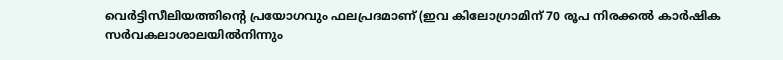വെര്‍ട്ടിസീലിയത്തിന്റെ പ്രയോഗവും ഫലപ്രദമാണ് (ഇവ കിലോഗ്രാമിന് 70 രൂപ നിരക്കല്‍ കാര്‍ഷിക സര്‍വകലാശാലയില്‍നിന്നും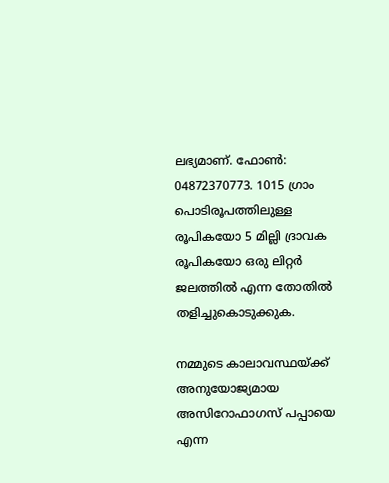ലഭ്യമാണ്. ഫോണ്‍: 04872370773. 1015 ഗ്രാം പൊടിരൂപത്തിലുള്ള രൂപികയോ 5 മില്ലി ദ്രാവക രൂപികയോ ഒരു ലിറ്റര്‍ ജലത്തില്‍ എന്ന തോതില്‍ തളിച്ചുകൊടുക്കുക.

നമ്മുടെ കാലാവസ്ഥയ്ക്ക് അനുയോജ്യമായ അസിറോഫാഗസ് പപ്പായെ എന്ന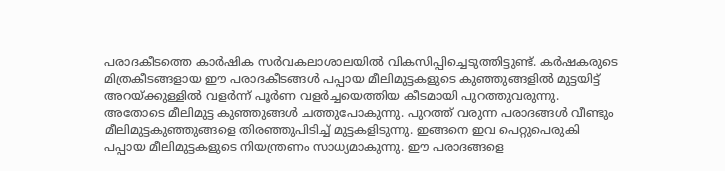പരാദകീടത്തെ കാര്‍ഷിക സര്‍വകലാശാലയില്‍ വികസിപ്പിച്ചെടുത്തിട്ടുണ്ട്. കര്‍ഷകരുടെ മിത്രകീടങ്ങളായ ഈ പരാദകീടങ്ങള്‍ പപ്പായ മീലിമുട്ടകളുടെ കുഞ്ഞുങ്ങളില്‍ മുട്ടയിട്ട് അറയ്ക്കുള്ളില്‍ വളര്‍ന്ന് പൂര്‍ണ വളര്‍ച്ചയെത്തിയ കീടമായി പുറത്തുവരുന്നു. അതോടെ മീലിമുട്ട കുഞ്ഞുങ്ങള്‍ ചത്തുപോകുന്നു. പുറത്ത് വരുന്ന പരാദങ്ങള്‍ വീണ്ടും മീലിമുട്ടകുഞ്ഞുങ്ങളെ തിരഞ്ഞുപിടിച്ച് മുട്ടകളിടുന്നു. ഇങ്ങനെ ഇവ പെറ്റുപെരുകി പപ്പായ മീലിമുട്ടകളുടെ നിയന്ത്രണം സാധ്യമാകുന്നു. ഈ പരാദങ്ങളെ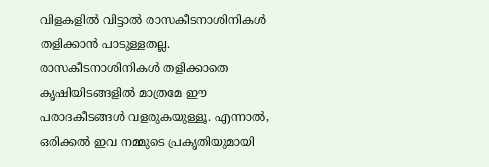വിളകളില്‍ വിട്ടാല്‍ രാസകീടനാശിനികള്‍ തളിക്കാന്‍ പാടുള്ളതല്ല. രാസകീടനാശിനികള്‍ തളിക്കാതെ കൃഷിയിടങ്ങളില്‍ മാത്രമേ ഈ പരാദകീടങ്ങള്‍ വളരുകയുള്ളൂ. എന്നാല്‍, ഒരിക്കല്‍ ഇവ നമ്മുടെ പ്രകൃതിയുമായി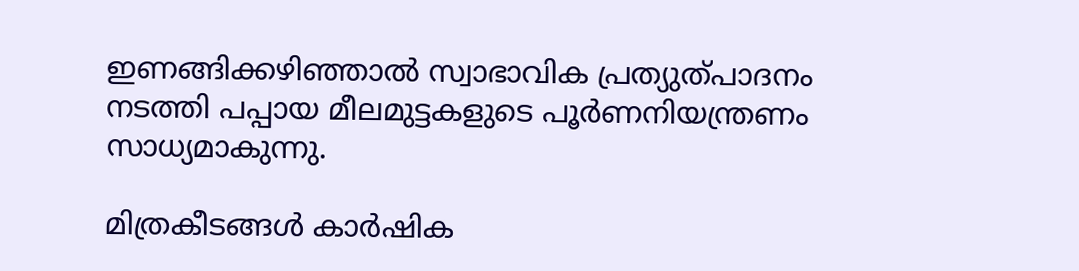ഇണങ്ങിക്കഴിഞ്ഞാല്‍ സ്വാഭാവിക പ്രത്യുത്പാദനം നടത്തി പപ്പായ മീലമുട്ടകളുടെ പൂര്‍ണനിയന്ത്രണം സാധ്യമാകുന്നു.

മിത്രകീടങ്ങള്‍ കാര്‍ഷിക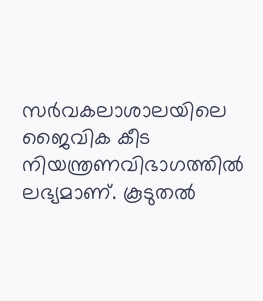സര്‍വകലാശാലയിലെ ജൈവിക കീട നിയന്ത്രണവിഭാഗത്തില്‍ ലഭ്യമാണ്. കൂടുതല്‍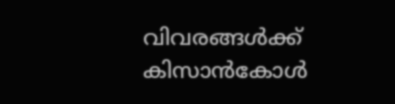വിവരങ്ങള്‍ക്ക് കിസാന്‍കോള്‍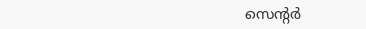സെന്റര്‍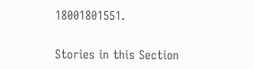18001801551.


Stories in this Section